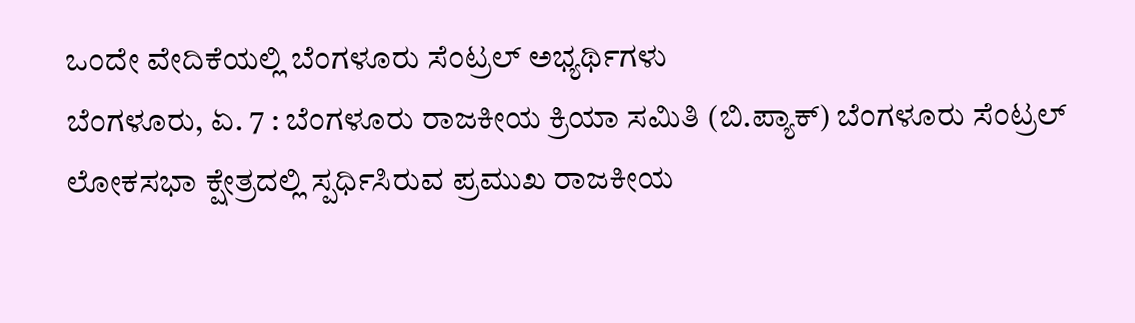ಒಂದೇ ವೇದಿಕೆಯಲ್ಲಿ ಬೆಂಗಳೂರು ಸೆಂಟ್ರಲ್ ಅಭ್ಯರ್ಥಿಗಳು
ಬೆಂಗಳೂರು, ಏ. 7 : ಬೆಂಗಳೂರು ರಾಜಕೀಯ ಕ್ರಿಯಾ ಸಮಿತಿ (ಬಿ.ಪ್ಯಾಕ್) ಬೆಂಗಳೂರು ಸೆಂಟ್ರಲ್ ಲೋಕಸಭಾ ಕ್ಷೇತ್ರದಲ್ಲಿ ಸ್ಪರ್ಧಿಸಿರುವ ಪ್ರಮುಖ ರಾಜಕೀಯ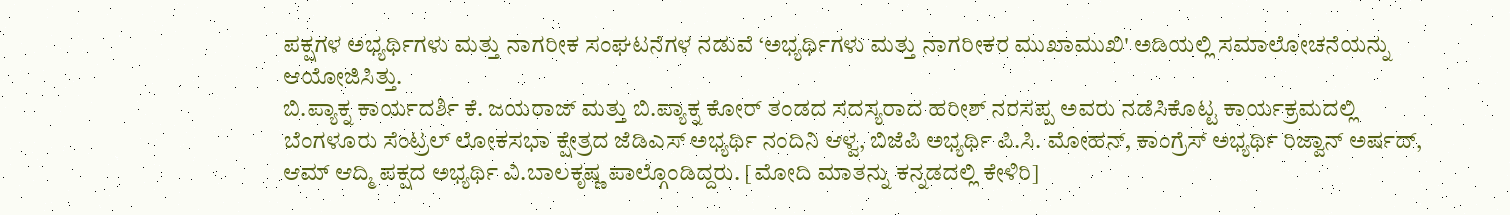ಪಕ್ಷಗಳ ಅಭ್ಯರ್ಥಿಗಳು ಮತ್ತು ನಾಗರೀಕ ಸಂಘಟನೆಗಳ ನಡುವೆ ‘ಅಭ್ಯರ್ಥಿಗಳು ಮತ್ತು ನಾಗರೀಕರ ಮುಖಾಮುಖಿ' ಅಡಿಯಲ್ಲಿ ಸಮಾಲೋಚನೆಯನ್ನು ಆಯೋಜಿಸಿತ್ತು.
ಬಿ.ಪ್ಯಾಕ್ನ ಕಾರ್ಯದರ್ಶಿ ಕೆ. ಜಯರಾಜ್ ಮತ್ತು ಬಿ.ಪ್ಯಾಕ್ನ ಕೋರ್ ತಂಡದ ಸದಸ್ಯರಾದ ಹರೀಶ್ ನರಸಪ್ಪ ಅವರು ನಡೆಸಿಕೊಟ್ಟ ಕಾರ್ಯಕ್ರಮದಲ್ಲಿ ಬೆಂಗಳೂರು ಸೆಂಟ್ರಲ್ ಲೋಕಸಭಾ ಕ್ಷೇತ್ರದ ಜೆಡಿಎಸ್ ಅಭ್ಯರ್ಥಿ ನಂದಿನಿ ಆಳ್ವ, ಬಿಜೆಪಿ ಅಭ್ಯರ್ಥಿ ಪಿ.ಸಿ. ಮೋಹನ್, ಕಾಂಗ್ರೆಸ್ ಅಭ್ಯರ್ಥಿ ರಿಜ್ವಾನ್ ಅರ್ಷದ್, ಆಮ್ ಆದ್ಮಿ ಪಕ್ಷದ ಅಭ್ಯರ್ಥಿ ವಿ.ಬಾಲಕೃಷ್ಣ ಪಾಲ್ಗೊಂಡಿದ್ದರು. [ಮೋದಿ ಮಾತನ್ನು ಕನ್ನಡದಲ್ಲಿ ಕೇಳಿರಿ]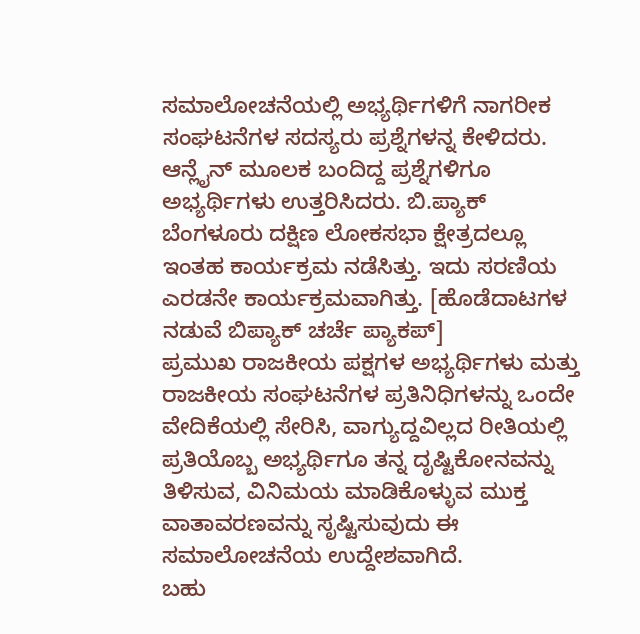ಸಮಾಲೋಚನೆಯಲ್ಲಿ ಅಭ್ಯರ್ಥಿಗಳಿಗೆ ನಾಗರೀಕ ಸಂಘಟನೆಗಳ ಸದಸ್ಯರು ಪ್ರಶ್ನೆಗಳನ್ನ ಕೇಳಿದರು. ಆನ್ಲೈನ್ ಮೂಲಕ ಬಂದಿದ್ದ ಪ್ರಶ್ನೆಗಳಿಗೂ ಅಭ್ಯರ್ಥಿಗಳು ಉತ್ತರಿಸಿದರು. ಬಿ.ಪ್ಯಾಕ್ ಬೆಂಗಳೂರು ದಕ್ಷಿಣ ಲೋಕಸಭಾ ಕ್ಷೇತ್ರದಲ್ಲೂ ಇಂತಹ ಕಾರ್ಯಕ್ರಮ ನಡೆಸಿತ್ತು. ಇದು ಸರಣಿಯ ಎರಡನೇ ಕಾರ್ಯಕ್ರಮವಾಗಿತ್ತು. [ಹೊಡೆದಾಟಗಳ ನಡುವೆ ಬಿಪ್ಯಾಕ್ ಚರ್ಚೆ ಪ್ಯಾಕಪ್]
ಪ್ರಮುಖ ರಾಜಕೀಯ ಪಕ್ಷಗಳ ಅಭ್ಯರ್ಥಿಗಳು ಮತ್ತು ರಾಜಕೀಯ ಸಂಘಟನೆಗಳ ಪ್ರತಿನಿಧಿಗಳನ್ನು ಒಂದೇ ವೇದಿಕೆಯಲ್ಲಿ ಸೇರಿಸಿ, ವಾಗ್ಯುದ್ದವಿಲ್ಲದ ರೀತಿಯಲ್ಲಿ ಪ್ರತಿಯೊಬ್ಬ ಅಭ್ಯರ್ಥಿಗೂ ತನ್ನ ದೃಷ್ಟಿಕೋನವನ್ನು ತಿಳಿಸುವ, ವಿನಿಮಯ ಮಾಡಿಕೊಳ್ಳುವ ಮುಕ್ತ ವಾತಾವರಣವನ್ನು ಸೃಷ್ಟಿಸುವುದು ಈ ಸಮಾಲೋಚನೆಯ ಉದ್ದೇಶವಾಗಿದೆ.
ಬಹು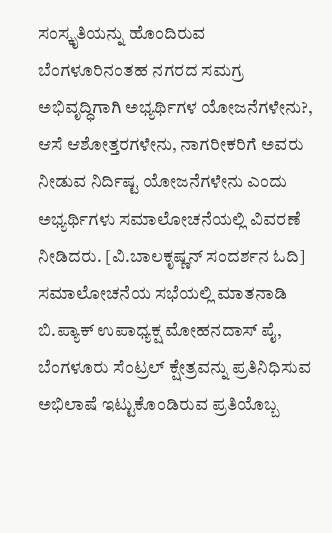ಸಂಸ್ಕೃತಿಯನ್ನು ಹೊಂದಿರುವ ಬೆಂಗಳೂರಿನಂತಹ ನಗರದ ಸಮಗ್ರ ಅಭಿವೃದ್ಧಿಗಾಗಿ ಅಭ್ಯರ್ಥಿಗಳ ಯೋಜನೆಗಳೇನು?, ಆಸೆ ಆಶೋತ್ತರಗಳೇನು, ನಾಗರೀಕರಿಗೆ ಅವರು ನೀಡುವ ನಿರ್ದಿಷ್ಟ ಯೋಜನೆಗಳೇನು ಎಂದು ಅಭ್ಯರ್ಥಿಗಳು ಸಮಾಲೋಚನೆಯಲ್ಲಿ ವಿವರಣೆ ನೀಡಿದರು. [ವಿ.ಬಾಲಕೃಷ್ಣನ್ ಸಂದರ್ಶನ ಓದಿ]
ಸಮಾಲೋಚನೆಯ ಸಭೆಯಲ್ಲಿ ಮಾತನಾಡಿ ಬಿ.ಪ್ಯಾಕ್ ಉಪಾಧ್ಯಕ್ಷ ಮೋಹನದಾಸ್ ಪೈ, ಬೆಂಗಳೂರು ಸೆಂಟ್ರಲ್ ಕ್ಷೇತ್ರವನ್ನು ಪ್ರತಿನಿಧಿಸುವ ಅಭಿಲಾಷೆ ಇಟ್ಟುಕೊಂಡಿರುವ ಪ್ರತಿಯೊಬ್ಬ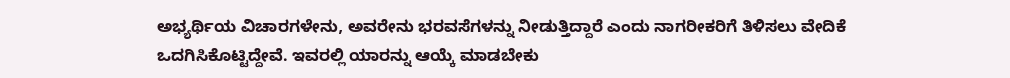ಅಭ್ಯರ್ಥಿಯ ವಿಚಾರಗಳೇನು, ಅವರೇನು ಭರವಸೆಗಳನ್ನು ನೀಡುತ್ತಿದ್ದಾರೆ ಎಂದು ನಾಗರೀಕರಿಗೆ ತಿಳಿಸಲು ವೇದಿಕೆ ಒದಗಿಸಿಕೊಟ್ಟಿದ್ದೇವೆ. ಇವರಲ್ಲಿ ಯಾರನ್ನು ಆಯ್ಕೆ ಮಾಡಬೇಕು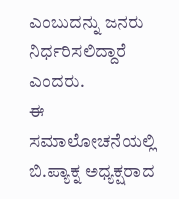ಎಂಬುದನ್ನು ಜನರು ನಿರ್ಧರಿಸಲಿದ್ದಾರೆ ಎಂದರು.
ಈ ಸಮಾಲೋಚನೆಯಲ್ಲಿ ಬಿ.ಪ್ಯಾಕ್ನ ಅಧ್ಯಕ್ಷರಾದ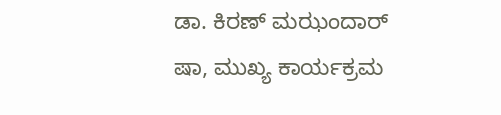ಡಾ. ಕಿರಣ್ ಮಝಂದಾರ್ ಷಾ, ಮುಖ್ಯ ಕಾರ್ಯಕ್ರಮ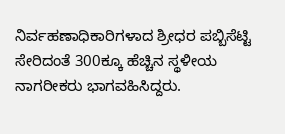ನಿರ್ವಹಣಾಧಿಕಾರಿಗಳಾದ ಶ್ರೀಧರ ಪಬ್ಬಿಸೆಟ್ಟಿ ಸೇರಿದಂತೆ 300ಕ್ಕೂ ಹೆಚ್ಚಿನ ಸ್ಥಳೀಯ ನಾಗರೀಕರು ಭಾಗವಹಿಸಿದ್ದರು.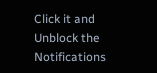Click it and Unblock the Notifications